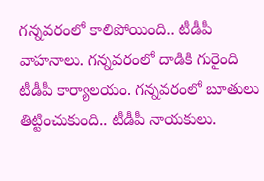గన్నవరంలో కాలిపోయింది.. టీడీపీ వాహనాలు. గన్నవరంలో దాడికి గురైంది టీడీపీ కార్యాలయం. గన్నవరంలో బూతులు తిట్టించుకుంది.. టీడీపీ నాయకులు.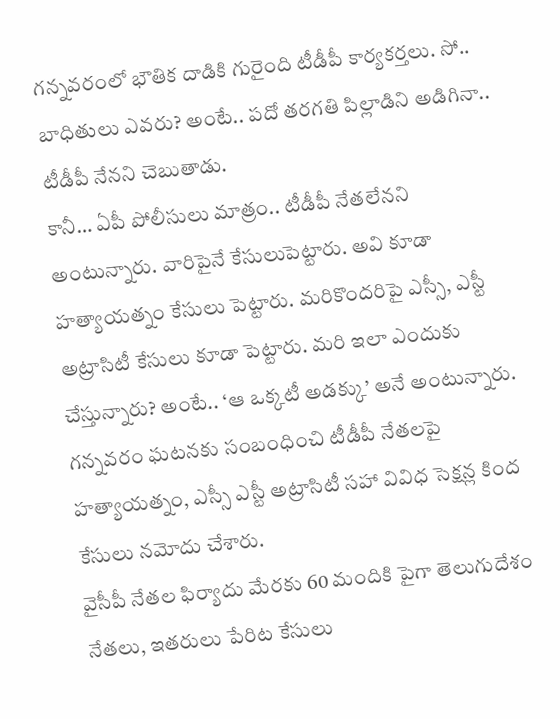గన్నవరంలో భౌతిక దాడికి గురైంది టీడీపీ కార్యకర్తలు. సో.. బాధితులు ఎవరు? అంటే.. పదో తరగతి పిల్లాడిని అడిగినా.. టీడీపీ నేనని చెబుతాడు.
కానీ… ఏపీ పోలీసులు మాత్రం.. టీడీపీ నేతలేనని అంటున్నారు. వారిపైనే కేసులుపెట్టారు. అవి కూడా హత్యాయత్నం కేసులు పెట్టారు. మరికొందరిపై ఎస్సీ, ఎస్టీ అట్రాసిటీ కేసులు కూడా పెట్టారు. మరి ఇలా ఎందుకు చేస్తున్నారు? అంటే.. ‘ఆ ఒక్కటీ అడక్కు’ అనే అంటున్నారు. గన్నవరం ఘటనకు సంబంధించి టీడీపీ నేతలపై హత్యాయత్నం, ఎస్సీ ఎస్టీ అట్రాసిటీ సహా వివిధ సెక్షన్ల కింద కేసులు నమోదు చేశారు.
వైసీపీ నేతల ఫిర్యాదు మేరకు 60 మందికి పైగా తెలుగుదేశం నేతలు, ఇతరులు పేరిట కేసులు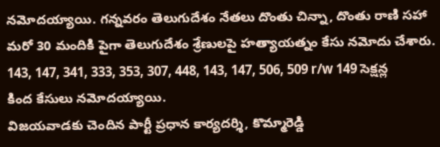నమోదయ్యాయి. గన్నవరం తెలుగుదేశం నేతలు దొంతు చిన్నా, దొంతు రాణి సహా మరో 30 మందికి పైగా తెలుగుదేశం శ్రేణులపై హత్యాయత్నం కేసు నమోదు చేశారు. 143, 147, 341, 333, 353, 307, 448, 143, 147, 506, 509 r/w 149 సెక్షన్ల కింద కేసులు నమోదయ్యాయి.
విజయవాడకు చెందిన పార్టీ ప్రధాన కార్యదర్శి, కొమ్మారెడ్డి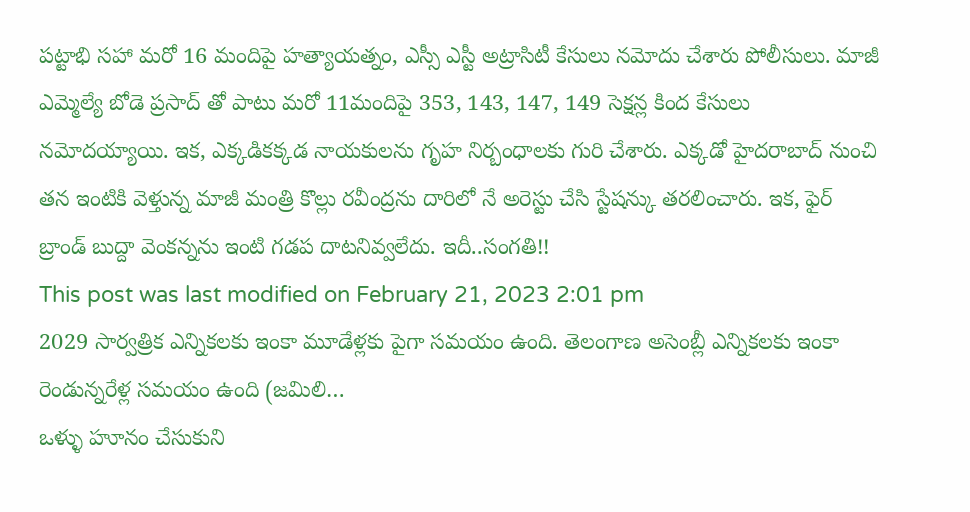పట్టాభి సహా మరో 16 మందిపై హత్యాయత్నం, ఎస్సీ ఎస్టీ అట్రాసిటీ కేసులు నమోదు చేశారు పోలీసులు. మాజీ ఎమ్మెల్యే బోడె ప్రసాద్ తో పాటు మరో 11మందిపై 353, 143, 147, 149 సెక్షన్ల కింద కేసులు నమోదయ్యాయి. ఇక, ఎక్కడికక్కడ నాయకులను గృహ నిర్బంధాలకు గురి చేశారు. ఎక్కడో హైదరాబాద్ నుంచి తన ఇంటికి వెళ్తున్న మాజీ మంత్రి కొల్లు రవీంద్రను దారిలో నే అరెస్టు చేసి స్టేషన్కు తరలించారు. ఇక, ఫైర్ బ్రాండ్ బుద్దా వెంకన్నను ఇంటి గడప దాటనివ్వలేదు. ఇదీ..సంగతి!!
This post was last modified on February 21, 2023 2:01 pm
2029 సార్వత్రిక ఎన్నికలకు ఇంకా మూడేళ్లకు పైగా సమయం ఉంది. తెలంగాణ అసెంబ్లీ ఎన్నికలకు ఇంకా రెండున్నరేళ్ల సమయం ఉంది (జమిలి…
ఒళ్ళు హూనం చేసుకుని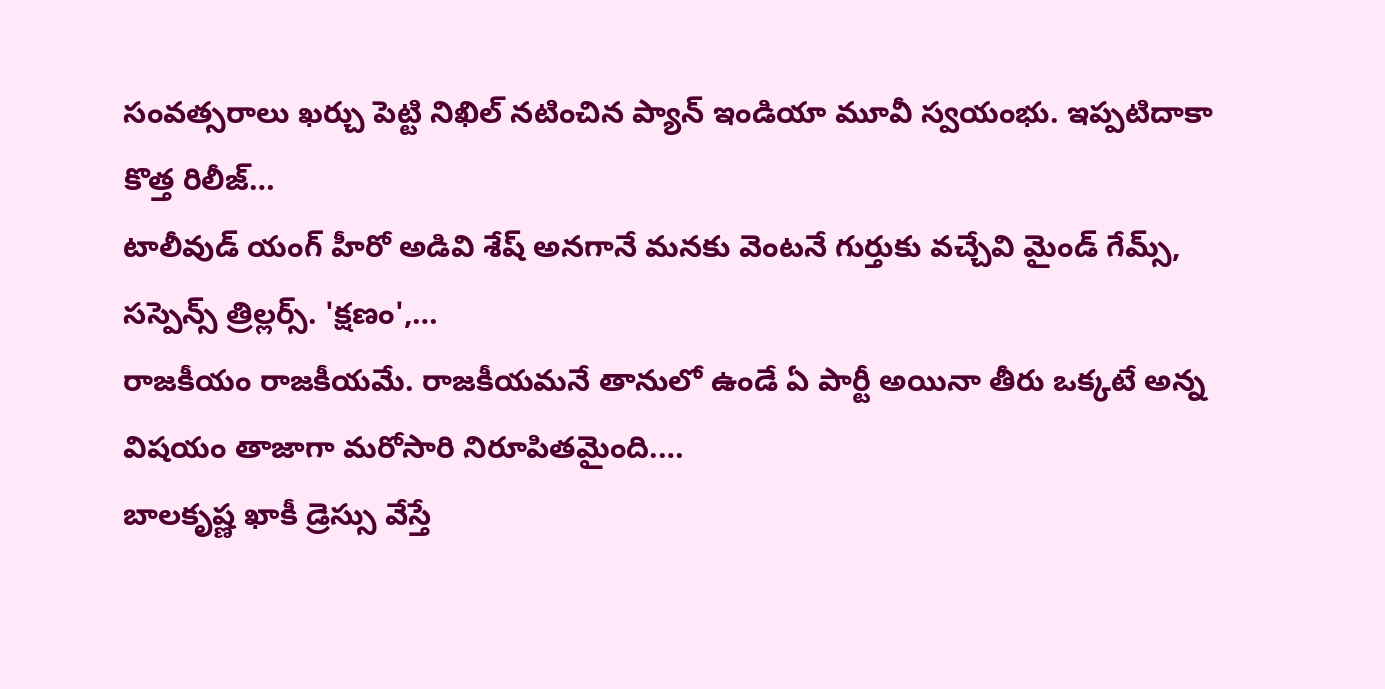సంవత్సరాలు ఖర్చు పెట్టి నిఖిల్ నటించిన ప్యాన్ ఇండియా మూవీ స్వయంభు. ఇప్పటిదాకా కొత్త రిలీజ్…
టాలీవుడ్ యంగ్ హీరో అడివి శేష్ అనగానే మనకు వెంటనే గుర్తుకు వచ్చేవి మైండ్ గేమ్స్, సస్పెన్స్ త్రిల్లర్స్. 'క్షణం',…
రాజకీయం రాజకీయమే. రాజకీయమనే తానులో ఉండే ఏ పార్టీ అయినా తీరు ఒక్కటే అన్న విషయం తాజాగా మరోసారి నిరూపితమైంది.…
బాలకృష్ణ ఖాకీ డ్రెస్సు వేస్తే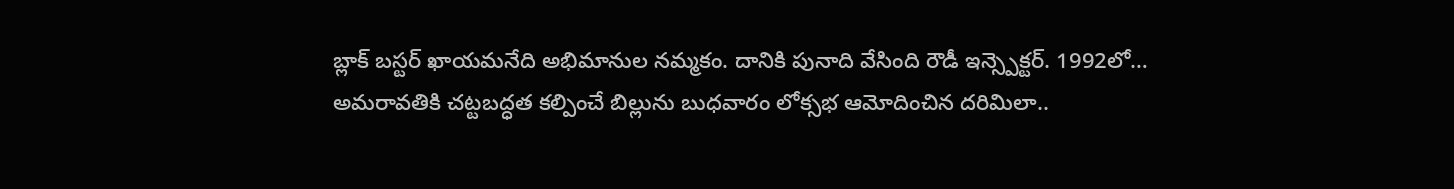బ్లాక్ బస్టర్ ఖాయమనేది అభిమానుల నమ్మకం. దానికి పునాది వేసింది రౌడీ ఇన్స్పెక్టర్. 1992లో…
అమరావతికి చట్టబద్ధత కల్పించే బిల్లును బుధవారం లోక్సభ ఆమోదించిన దరిమిలా..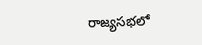రాజ్యసభలో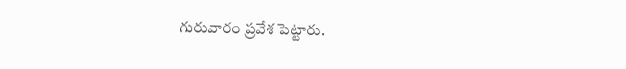గురువారం ప్రవేశ పెట్టారు.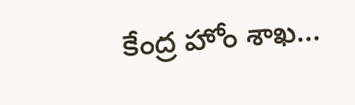కేంద్ర హోం శాఖ…